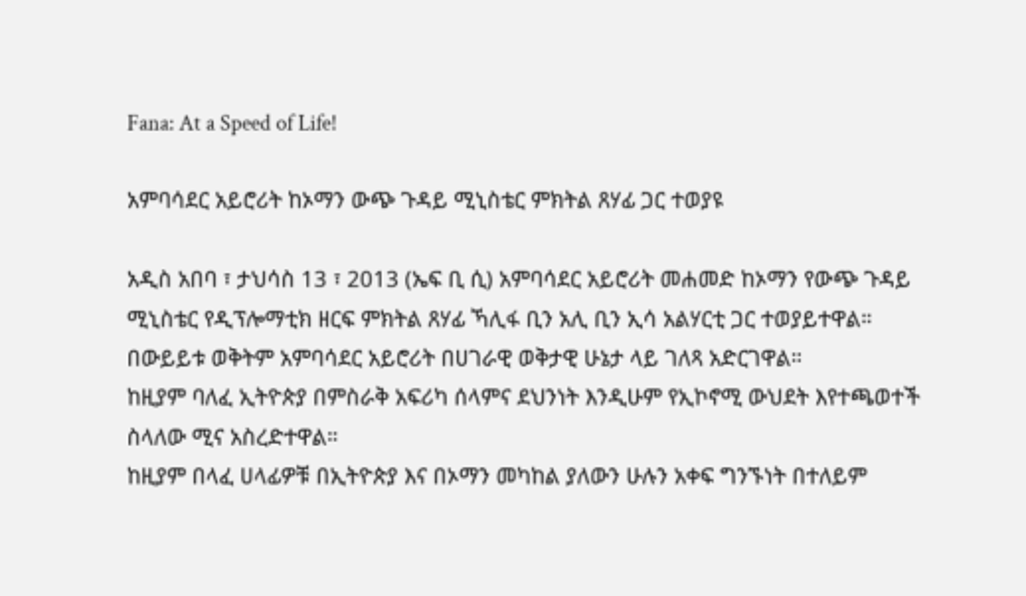Fana: At a Speed of Life!

አምባሳደር አይሮሪት ከኦማን ውጭ ጉዳይ ሚኒስቴር ምክትል ጸሃፊ ጋር ተወያዩ

አዲስ አበባ ፣ ታህሳስ 13 ፣ 2013 (ኤፍ ቢ ሲ) አምባሳደር አይሮሪት መሐመድ ከኦማን የውጭ ጉዳይ ሚኒስቴር የዲፕሎማቲክ ዘርፍ ምክትል ጸሃፊ ኻሊፋ ቢን አሊ ቢን ኢሳ አልሃርቲ ጋር ተወያይተዋል።
በውይይቱ ወቅትም አምባሳደር አይሮሪት በሀገራዊ ወቅታዊ ሁኔታ ላይ ገለጻ አድርገዋል።
ከዚያም ባለፈ ኢትዮጵያ በምስራቅ አፍሪካ ሰላምና ደህንነት እንዲሁም የኢኮኖሚ ውህደት እየተጫወተች ስላለው ሚና አስረድተዋል።
ከዚያም በላፈ ሀላፊዎቹ በኢትዮጵያ እና በኦማን መካከል ያለውን ሁሉን አቀፍ ግንኙነት በተለይም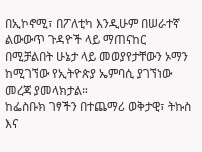በኢኮኖሚ፣ በፖለቲካ እንዲሁም በሠራተኛ ልውውጥ ጉዳዮች ላይ ማጠናከር በሚቻልበት ሁኔታ ላይ መወያየታቸውን ኦማን ከሚገኘው የኢትዮጵያ ኤምባሲ ያገኘነው መረጃ ያመላክታል።
ከፌስቡክ ገፃችን በተጨማሪ ወቅታዊ፣ ትኩስ እና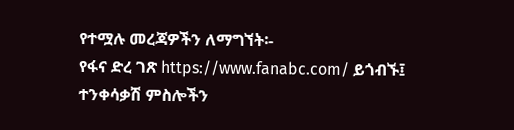የተሟሉ መረጃዎችን ለማግኘት፡-
የፋና ድረ ገጽ https://www.fanabc.com/ ይጎብኙ፤
ተንቀሳቃሽ ምስሎችን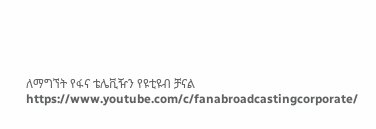ለማግኘት የፋና ቴሌቪዥን የዩቲዩብ ቻናል https://www.youtube.com/c/fanabroadcastingcorporate/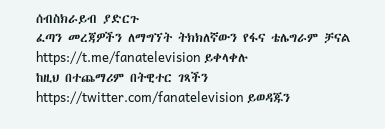ሰብስክራይብ ያድርጉ
ፈጣን መረጃዎችን ለማግኘት ትክክለኛውን የፋና ቴሌግራም ቻናል https://t.me/fanatelevision ይቀላቀሉ
ከዚህ በተጨማሪም በትዊተር ገጻችን https://twitter.com/fanatelevision ይወዳጁን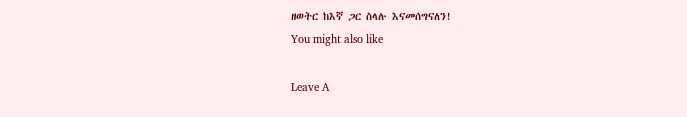ዘወትር ከእኛ ጋር ስላሉ እናመሰግናለን!
You might also like

Leave A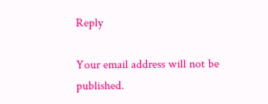Reply

Your email address will not be published.